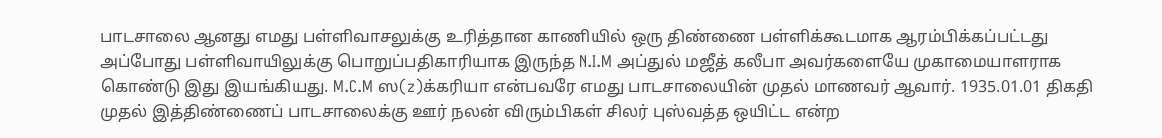பாடசாலை ஆனது எமது பள்ளிவாசலுக்கு உரித்தான காணியில் ஒரு திண்ணை பள்ளிக்கூடமாக ஆரம்பிக்கப்பட்டது அப்போது பள்ளிவாயிலுக்கு பொறுப்பதிகாரியாக இருந்த N.I.M அப்துல் மஜீத் கலீபா அவர்களையே முகாமையாளராக கொண்டு இது இயங்கியது. M.C.M ஸ(z)க்கரியா என்பவரே எமது பாடசாலையின் முதல் மாணவர் ஆவார். 1935.01.01 திகதி முதல் இத்திண்ணைப் பாடசாலைக்கு ஊர் நலன் விரும்பிகள் சிலர் புஸ்வத்த ஒயிட்ட என்ற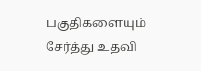பகுதிகளையும் சேர்த்து உதவி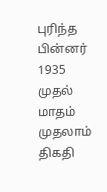புரிந்த பின்னர் 1935 முதல் மாதம் முதலாம் திகதி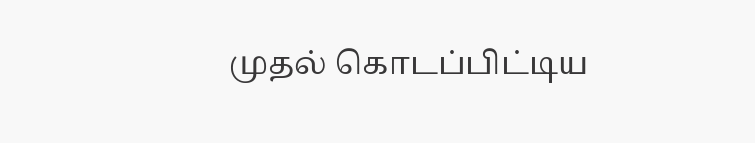முதல் கொடப்பிட்டிய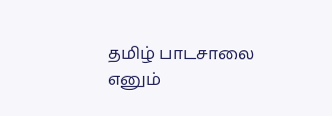தமிழ் பாடசாலை எனும்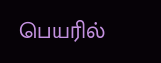பெயரில்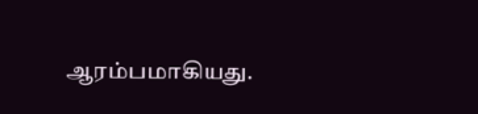ஆரம்பமாகியது.